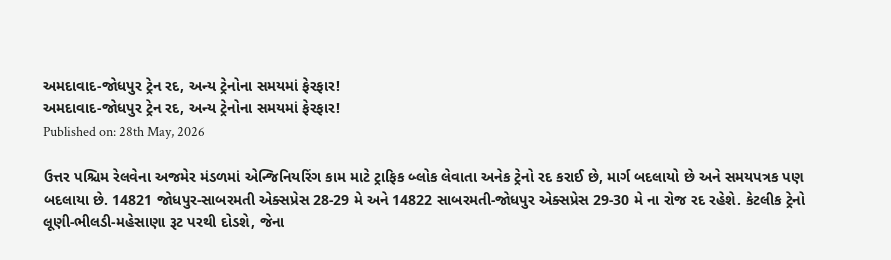અમદાવાદ-જોધપુર ટ્રેન રદ, અન્ય ટ્રેનોના સમયમાં ફેરફાર!
અમદાવાદ-જોધપુર ટ્રેન રદ, અન્ય ટ્રેનોના સમયમાં ફેરફાર!
Published on: 28th May, 2026

ઉત્તર પશ્ચિમ રેલવેના અજમેર મંડળમાં એન્જિનિયરિંગ કામ માટે ટ્રાફિક બ્લોક લેવાતા અનેક ટ્રેનો રદ કરાઈ છે, માર્ગ બદલાયો છે અને સમયપત્રક પણ બદલાયા છે. 14821 જોધપુર-સાબરમતી એક્સપ્રેસ 28-29 મે અને 14822 સાબરમતી-જોધપુર એક્સપ્રેસ 29-30 મે ના રોજ રદ રહેશે. કેટલીક ટ્રેનો લૂણી-ભીલડી-મહેસાણા રૂટ પરથી દોડશે, જેના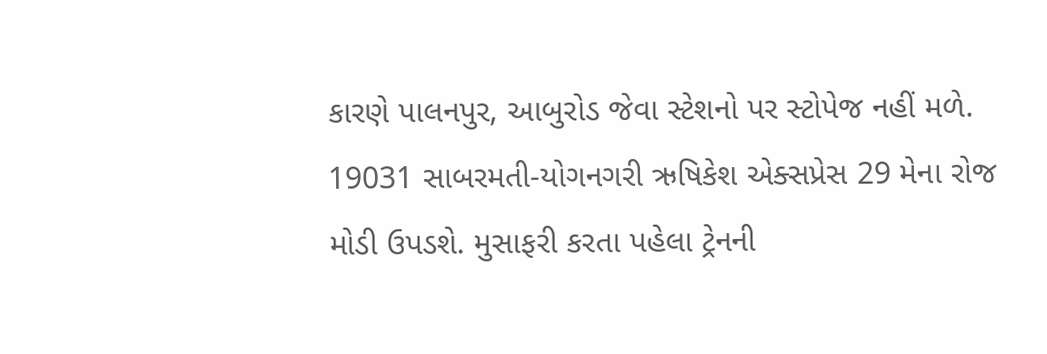કારણે પાલનપુર, આબુરોડ જેવા સ્ટેશનો પર સ્ટોપેજ નહીં મળે. 19031 સાબરમતી-યોગનગરી ઋષિકેશ એક્સપ્રેસ 29 મેના રોજ મોડી ઉપડશે. મુસાફરી કરતા પહેલા ટ્રેનની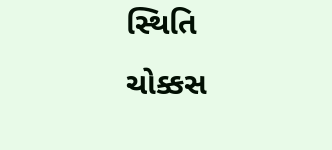સ્થિતિ ચોક્કસ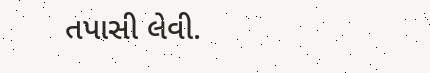તપાસી લેવી.